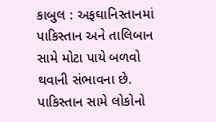કાબુલ : અફઘાનિસ્તાનમાં પાકિસ્તાન અને તાલિબાન સામે મોટા પાયે બળવો થવાની સંભાવના છે. પાકિસ્તાન સામે લોકોનો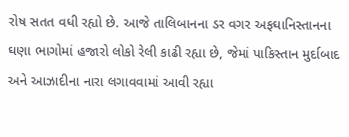રોષ સતત વધી રહ્યો છે. આજે તાલિબાનના ડર વગર અફઘાનિસ્તાનના ઘણા ભાગોમાં હજારો લોકો રેલી કાઢી રહ્યા છે, જેમાં પાકિસ્તાન મુર્દાબાદ અને આઝાદીના નારા લગાવવામાં આવી રહ્યા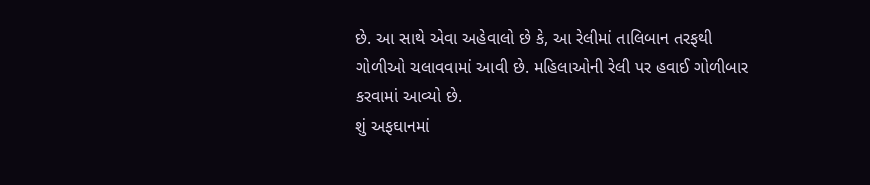છે. આ સાથે એવા અહેવાલો છે કે, આ રેલીમાં તાલિબાન તરફથી ગોળીઓ ચલાવવામાં આવી છે. મહિલાઓની રેલી પર હવાઈ ગોળીબાર કરવામાં આવ્યો છે.
શું અફઘાનમાં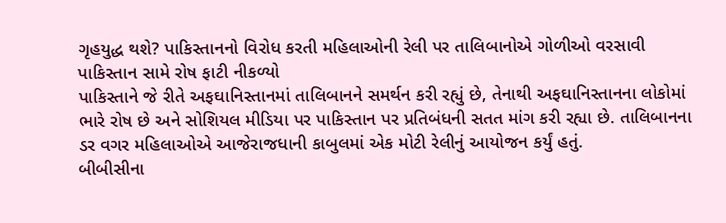ગૃહયુદ્ધ થશે? પાકિસ્તાનનો વિરોધ કરતી મહિલાઓની રેલી પર તાલિબાનોએ ગોળીઓ વરસાવી
પાકિસ્તાન સામે રોષ ફાટી નીકળ્યો
પાકિસ્તાને જે રીતે અફઘાનિસ્તાનમાં તાલિબાનને સમર્થન કરી રહ્યું છે, તેનાથી અફઘાનિસ્તાનના લોકોમાં ભારે રોષ છે અને સોશિયલ મીડિયા પર પાકિસ્તાન પર પ્રતિબંધની સતત માંગ કરી રહ્યા છે. તાલિબાનના ડર વગર મહિલાઓએ આજેરાજધાની કાબુલમાં એક મોટી રેલીનું આયોજન કર્યું હતું.
બીબીસીના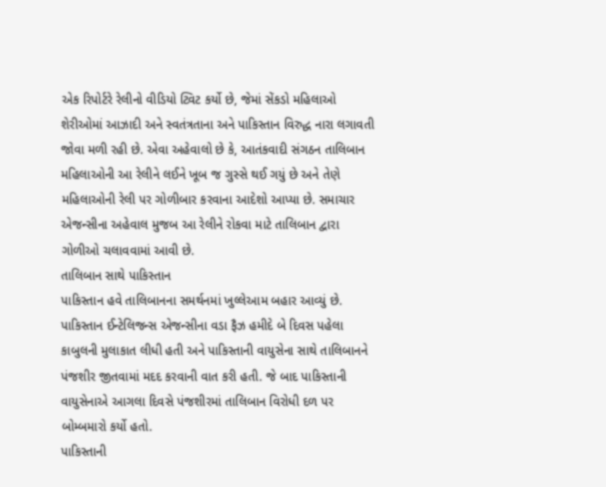એક રિપોર્ટરે રેલીનો વીડિયો ટ્વિટ કર્યો છે, જેમાં સેંકડો મહિલાઓ શેરીઓમાં આઝાદી અને સ્વતંત્રતાના અને પાકિસ્તાન વિરુદ્ધ નારા લગાવતી જોવા મળી રહી છે. એવા અહેવાલો છે કે, આતંકવાદી સંગઠન તાલિબાન મહિલાઓની આ રેલીને લઈને ખૂબ જ ગુસ્સે થઈ ગયું છે અને તેણે મહિલાઓની રેલી પર ગોળીબાર કરવાના આદેશો આપ્યા છે. સમાચાર એજન્સીના અહેવાલ મુજબ આ રેલીને રોકવા માટે તાલિબાન દ્વારા ગોળીઓ ચલાવવામાં આવી છે.
તાલિબાન સાથે પાકિસ્તાન
પાકિસ્તાન હવે તાલિબાનના સમર્થનમાં ખુલ્લેઆમ બહાર આવ્યું છે. પાકિસ્તાન ઈન્ટેલિજન્સ એજન્સીના વડા ફૈઝ હમીદે બે દિવસ પહેલા કાબુલની મુલાકાત લીધી હતી અને પાકિસ્તાની વાયુસેના સાથે તાલિબાનને પંજશીર જીતવામાં મદદ કરવાની વાત કરી હતી. જે બાદ પાકિસ્તાની વાયુસેનાએ આગલા દિવસે પંજશીરમાં તાલિબાન વિરોધી દળ પર બોમ્બમારો કર્યો હતો.
પાકિસ્તાની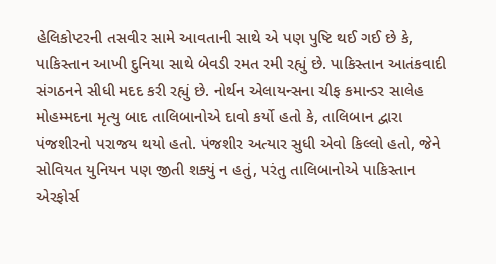હેલિકોપ્ટરની તસવીર સામે આવતાની સાથે એ પણ પુષ્ટિ થઈ ગઈ છે કે, પાકિસ્તાન આખી દુનિયા સાથે બેવડી રમત રમી રહ્યું છે. પાકિસ્તાન આતંકવાદી સંગઠનને સીધી મદદ કરી રહ્યું છે. નોર્થન એલાયન્સના ચીફ કમાન્ડર સાલેહ મોહમ્મદના મૃત્યુ બાદ તાલિબાનોએ દાવો કર્યો હતો કે, તાલિબાન દ્વારા પંજશીરનો પરાજય થયો હતો. પંજશીર અત્યાર સુધી એવો કિલ્લો હતો, જેને સોવિયત યુનિયન પણ જીતી શક્યું ન હતું, પરંતુ તાલિબાનોએ પાકિસ્તાન એરફોર્સ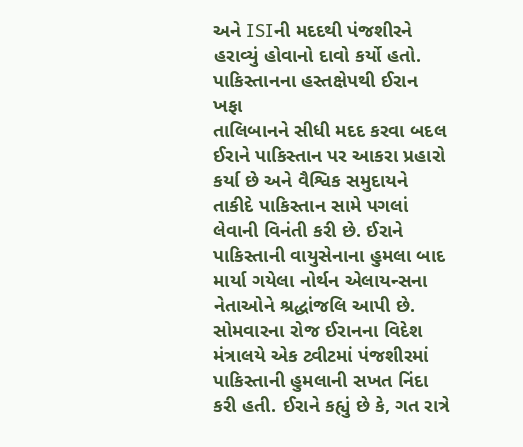અને ISIની મદદથી પંજશીરને હરાવ્યું હોવાનો દાવો કર્યો હતો.
પાકિસ્તાનના હસ્તક્ષેપથી ઈરાન ખફા
તાલિબાનને સીધી મદદ કરવા બદલ ઈરાને પાકિસ્તાન પર આકરા પ્રહારો કર્યા છે અને વૈશ્વિક સમુદાયને તાકીદે પાકિસ્તાન સામે પગલાં લેવાની વિનંતી કરી છે. ઈરાને પાકિસ્તાની વાયુસેનાના હુમલા બાદ માર્યા ગયેલા નોર્થન એલાયન્સના નેતાઓને શ્રદ્ધાંજલિ આપી છે. સોમવારના રોજ ઈરાનના વિદેશ મંત્રાલયે એક ટ્વીટમાં પંજશીરમાં પાકિસ્તાની હુમલાની સખત નિંદા કરી હતી. ઈરાને કહ્યું છે કે, ગત રાત્રે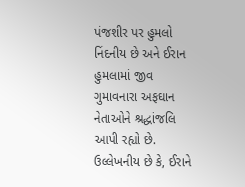પંજશીર પર હુમલો નિંદનીય છે અને ઈરાન હુમલામાં જીવ ગુમાવનારા અફઘાન નેતાઓને શ્રદ્ધાંજલિ આપી રહ્યો છે. ઉલ્લેખનીય છે કે, ઈરાને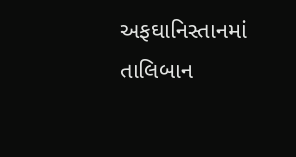અફઘાનિસ્તાનમાં તાલિબાન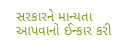સરકારને માન્યતા આપવાનો ઈન્કાર કરી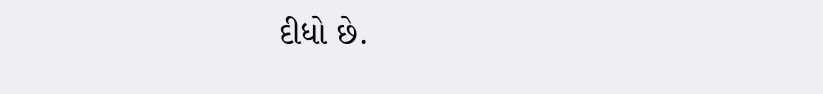દીધો છે.